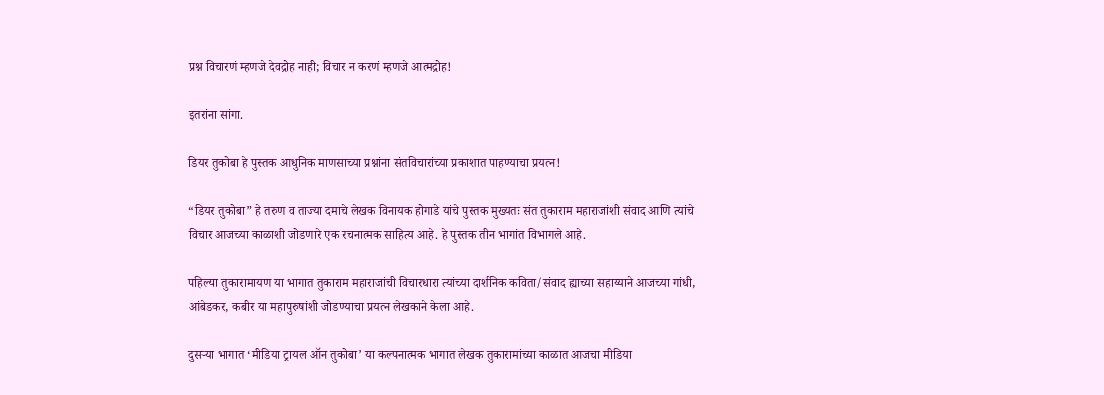प्रश्न विचारणं म्हणजे देवद्रोह नाही; विचार न करणं म्हणजे आत्मद्रोह!

इतरांना सांगा.

डियर तुकोबा हे पुस्तक आधुनिक माणसाच्या प्रश्नांना संतविचारांच्या प्रकाशात पाहण्याचा प्रयत्न!

“डियर तुकोबा” हे तरुण व ताज्या दमाचे लेखक विनायक होगाडे यांचे पुस्तक मुख्यतः संत तुकाराम महाराजांशी संवाद आणि त्यांचे विचार आजच्या काळाशी जोडणारे एक रचनात्मक साहित्य आहे. हे पुस्तक तीन भागांत विभागले आहे.

पहिल्या तुकारामायण या भागात तुकाराम महाराजांची विचारधारा त्यांच्या दार्शनिक कविता/संवाद ह्याच्या सहाय्याने आजच्या गांधी, आंबेडकर, कबीर या महापुरुषांशी जोडण्याचा प्रयत्न लेखकाने केला आहे.

दुसऱ्या भागात ‘मीडिया ट्रायल ऑन तुकोबा’ या कल्पनात्मक भागात लेखक तुकारामांच्या काळात आजचा मीडिया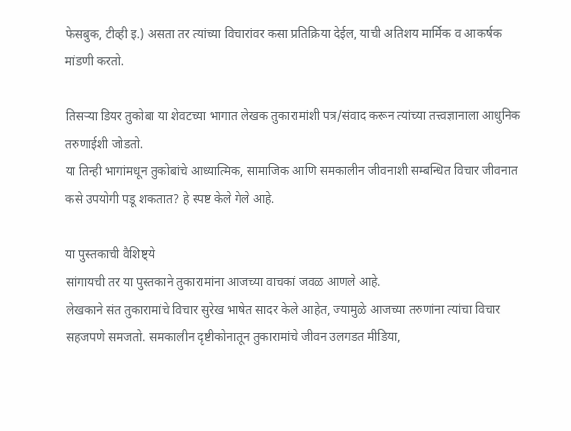फेसबुक, टीव्ही इ.) असता तर त्यांच्या विचारांवर कसा प्रतिक्रिया देईल, याची अतिशय मार्मिक व आकर्षक मांडणी करतो.

तिसऱ्या डियर तुकोबा या शेवटच्या भागात लेखक तुकारामांशी पत्र/संवाद करून त्यांच्या तत्त्वज्ञानाला आधुनिक तरुणाईशी जोडतो.
या तिन्ही भागांमधून तुकोबांचे आध्यात्मिक, सामाजिक आणि समकालीन जीवनाशी सम्बन्धित विचार जीवनात कसे उपयोगी पडू शकतात? हे स्पष्ट केले गेले आहे.

या पुस्तकाची वैशिष्ट्ये
सांगायची तर या पुस्तकाने तुकारामांना आजच्या वाचकां जवळ आणले आहे.
लेखकाने संत तुकारामांचे विचार सुरेख भाषेत सादर केले आहेत, ज्यामुळे आजच्या तरुणांना त्यांचा विचार सहजपणे समजतो. समकालीन दृष्टीकोनातून तुकारामांचे जीवन उलगडत मीडिया,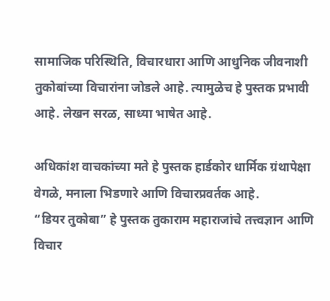सामाजिक परिस्थिति, विचारधारा आणि आधुनिक जीवनाशी तुकोबांच्या विचारांना जोडले आहे. त्यामुळेच हे पुस्तक प्रभावी आहे. लेखन सरळ, साध्या भाषेत आहे.

अधिकांश वाचकांच्या मते हे पुस्तक हार्डकोर धार्मिक ग्रंथापेक्षा वेगळे, मनाला भिडणारे आणि विचारप्रवर्तक आहे.
“डियर तुकोबा” हे पुस्तक तुकाराम महाराजांचे तत्त्वज्ञान आणि विचार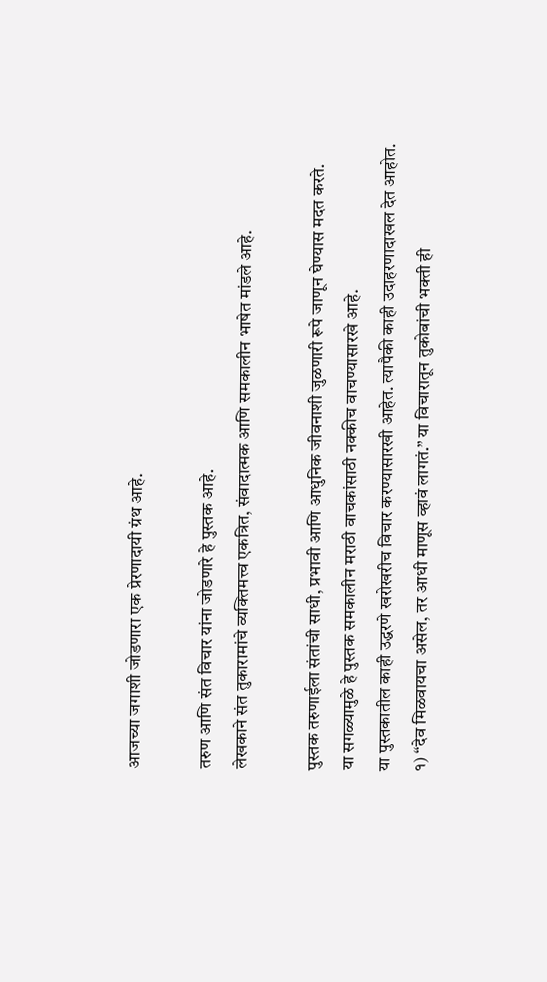आजच्या जगाशी जोडणारा एक प्रेरणादायी ग्रंथ आहे.

तरुण आणि संत विचार यांना जोडणारे हे पुस्तक आहे.
लेखकाने संत तुकारामांचे व्यक्तिमत्त्व एकत्रित, संवादात्मक आणि समकालीन भाषेत मांडले आहे.

पुस्तक तरुणाईला संतांची साधी, प्रभावी आणि आधुनिक जीवनाशी जुळणारी रूपे जाणून घेण्यास मदत करते.
या सगळ्यामुळे हे पुस्तक समकालीन मराठी वाचकांसाठी नक्कीच वाचण्यासारखे आहे.
या पुस्तकातील काही उद्धरणे खरोखरीच विचार करण्यासारखी आहेत. त्यापैकी काही उदाहरणादाखल देत आहोत.
१) “देव मिळवायचा असेल, तर आधी माणूस व्हावं लागतं.” या विचारातून तुकोबांची भक्ती ही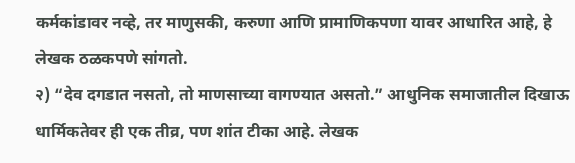कर्मकांडावर नव्हे, तर माणुसकी, करुणा आणि प्रामाणिकपणा यावर आधारित आहे, हे लेखक ठळकपणे सांगतो.
२) “देव दगडात नसतो, तो माणसाच्या वागण्यात असतो.” आधुनिक समाजातील दिखाऊ धार्मिकतेवर ही एक तीव्र, पण शांत टीका आहे. लेखक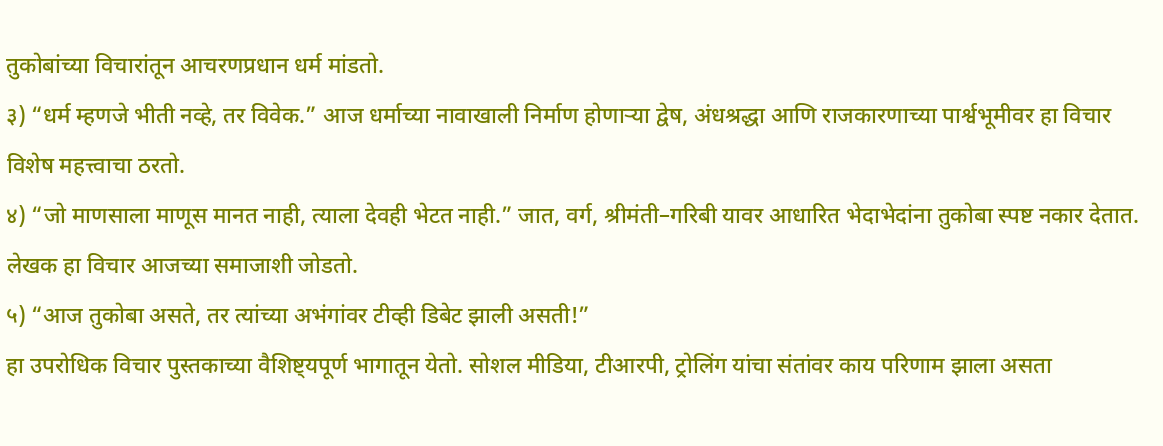तुकोबांच्या विचारांतून आचरणप्रधान धर्म मांडतो.
३) “धर्म म्हणजे भीती नव्हे, तर विवेक.” आज धर्माच्या नावाखाली निर्माण होणाऱ्या द्वेष, अंधश्रद्धा आणि राजकारणाच्या पार्श्वभूमीवर हा विचार विशेष महत्त्वाचा ठरतो.
४) “जो माणसाला माणूस मानत नाही, त्याला देवही भेटत नाही.” जात, वर्ग, श्रीमंती–गरिबी यावर आधारित भेदाभेदांना तुकोबा स्पष्ट नकार देतात. लेखक हा विचार आजच्या समाजाशी जोडतो.
५) “आज तुकोबा असते, तर त्यांच्या अभंगांवर टीव्ही डिबेट झाली असती!”
हा उपरोधिक विचार पुस्तकाच्या वैशिष्ट्यपूर्ण भागातून येतो. सोशल मीडिया, टीआरपी, ट्रोलिंग यांचा संतांवर काय परिणाम झाला असता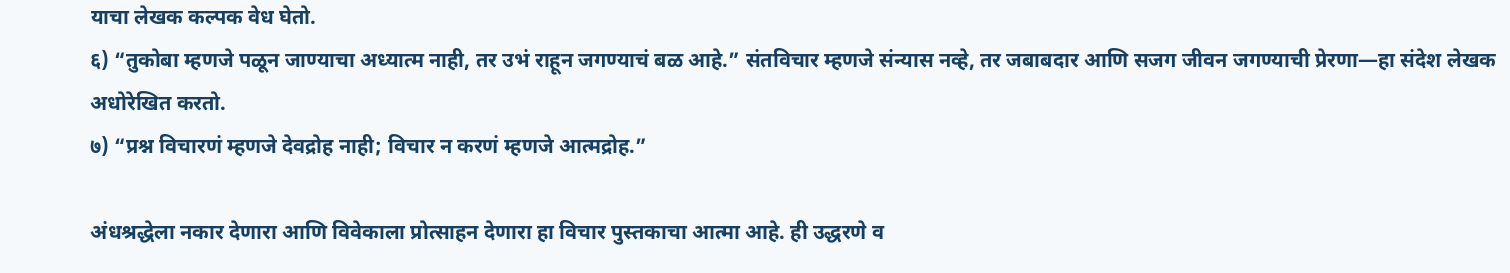याचा लेखक कल्पक वेध घेतो.
६) “तुकोबा म्हणजे पळून जाण्याचा अध्यात्म नाही, तर उभं राहून जगण्याचं बळ आहे.” संतविचार म्हणजे संन्यास नव्हे, तर जबाबदार आणि सजग जीवन जगण्याची प्रेरणा—हा संदेश लेखक अधोरेखित करतो.
७) “प्रश्न विचारणं म्हणजे देवद्रोह नाही; विचार न करणं म्हणजे आत्मद्रोह.”

अंधश्रद्धेला नकार देणारा आणि विवेकाला प्रोत्साहन देणारा हा विचार पुस्तकाचा आत्मा आहे. ही उद्धरणे व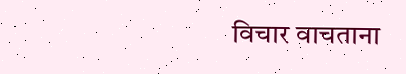विचार वाचताना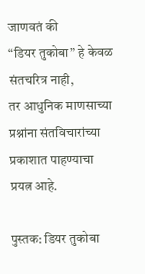जाणवतं की
“डियर तुकोबा” हे केवळ संतचरित्र नाही,
तर आधुनिक माणसाच्या प्रश्नांना संतविचारांच्या प्रकाशात पाहण्याचा प्रयत्न आहे.

पुस्तक: डियर तुकोबा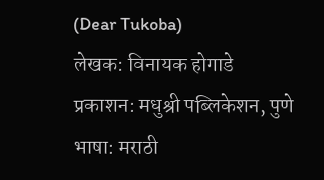(Dear Tukoba)
लेखक: विनायक होगाडे
प्रकाशन: मधुश्री पब्लिकेशन, पुणे
भाषा: मराठी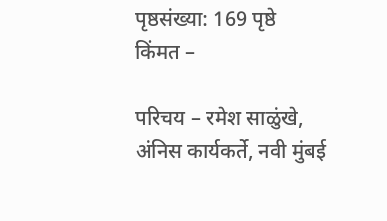पृष्ठसंख्या: 169 पृष्ठे
किंमत –

परिचय – रमेश साळुंखे,
अंनिस कार्यकर्ते, नवी मुंबई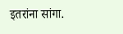इतरांना सांगा.